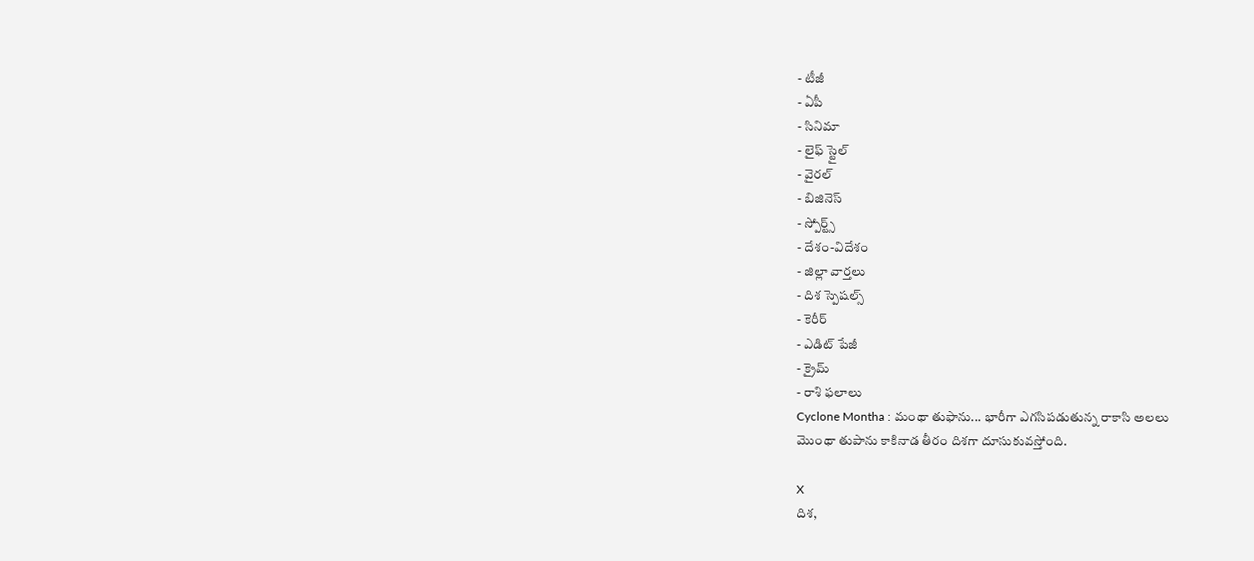- టీజీ
- ఏపీ
- సినిమా
- లైఫ్ స్టైల్
- వైరల్
- బిజినెస్
- స్పోర్ట్స్
- దేశం-విదేశం
- జిల్లా వార్తలు
- దిశ స్పెషల్స్
- కెరీర్
- ఎడిట్ పేజీ
- క్రైమ్
- రాశి ఫలాలు
Cyclone Montha : మంథా తుఫాను... భారీగా ఎగసిపడుతున్న రాకాసి అలలు
మొంథా తుపాను కాకినాడ తీరం దిశగా దూసుకువస్తోంది.

X
దిశ,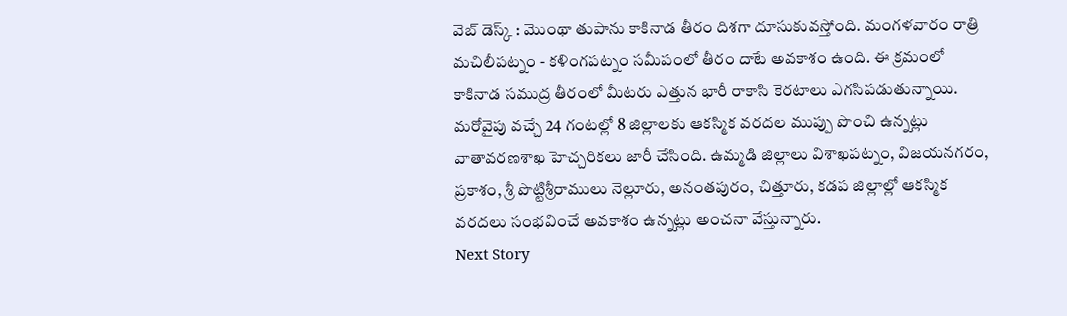వెబ్ డెస్క్ : మొంథా తుపాను కాకినాడ తీరం దిశగా దూసుకువస్తోంది. మంగళవారం రాత్రి మచిలీపట్నం - కళింగపట్నం సమీపంలో తీరం దాటే అవకాశం ఉంది. ఈ క్రమంలో కాకినాడ సముద్ర తీరంలో మీటరు ఎత్తున భారీ రాకాసి కెరటాలు ఎగసిపడుతున్నాయి. మరోవైపు వచ్చే 24 గంటల్లో 8 జిల్లాలకు ఆకస్మిక వరదల ముప్పు పొంచి ఉన్నట్లు వాతావరణశాఖ హెచ్చరికలు జారీ చేసింది. ఉమ్మడి జిల్లాలు విశాఖపట్నం, విజయనగరం, ప్రకాశం, శ్రీ పొట్టిశ్రీరాములు నెల్లూరు, అనంతపురం, చిత్తూరు, కడప జిల్లాల్లో ఆకస్మిక వరదలు సంభవించే అవకాశం ఉన్నట్లు అంచనా వేస్తున్నారు.
Next Story